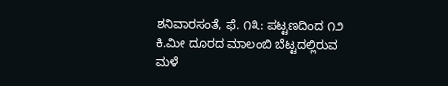ಶನಿವಾರಸಂತೆ, ಫೆ. ೧೩: ಪಟ್ಟಣದಿಂದ ೧೨ ಕಿ.ಮೀ ದೂರದ ಮಾಲಂಬಿ ಬೆಟ್ಟದಲ್ಲಿರುವ ಮಳೆ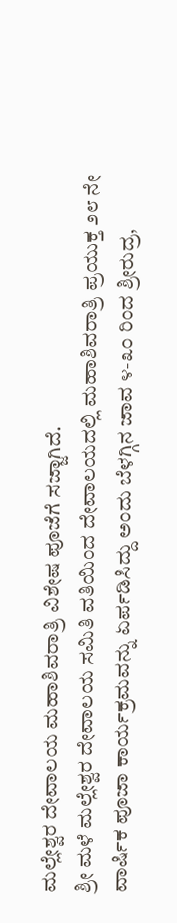ಮಲ್ಲೇಶ್ವರ ದೇವಾಲಯ ಮಹಾಶಿವರಾತ್ರಿ ವಿಶೇಷ ಪೂಜೆಗೆ ಸಜ್ಜಾಗಿದೆ.
ಶ್ರೀ ಮಳೆ ಮಲ್ಲೇಶ್ವರ ದೇವಾಲಯ ಸಮಿತಿ ವತಿಯಿಂದ ದೇವಾಲಯದಲ್ಲಿ ಮಹಾಶಿವರಾತ್ರಿ ಪ್ರಯುಕ್ತ ೨೮ ನೇ ವಾರ್ಷಿಕ ಪೂಜಾ ಕಾರ್ಯಕ್ರಮವನ್ನು ಏರ್ಪಡಿಸಿದ್ದು ಅಂದು ಬೆಳಗ್ಗಿನ ಜಾವ ೪-೩೦ ರಿಂದ ಶ್ರೀರುದ್ರ,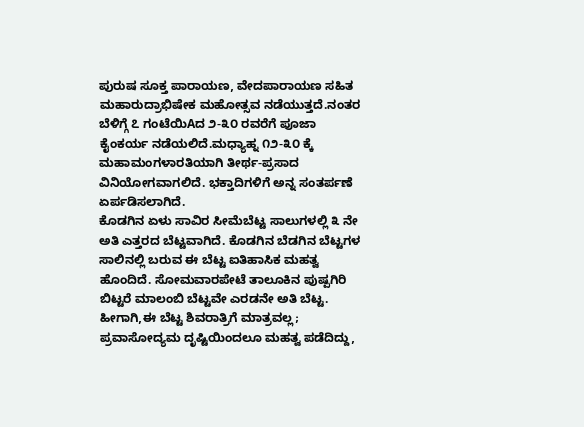ಪುರುಷ ಸೂಕ್ತ ಪಾರಾಯಣ, ವೇದಪಾರಾಯಣ ಸಹಿತ ಮಹಾರುದ್ರಾಭಿಷೇಕ ಮಹೋತ್ಸವ ನಡೆಯುತ್ತದೆ.ನಂತರ ಬೆಳಿಗ್ಗೆ ೭ ಗಂಟೆಯಿAದ ೨-೩೦ ರವರೆಗೆ ಪೂಜಾ ಕೈಂಕರ್ಯ ನಡೆಯಲಿದೆ.ಮಧ್ಯಾಹ್ನ ೧೨-೩೦ ಕ್ಕೆ ಮಹಾಮಂಗಳಾರತಿಯಾಗಿ ತೀರ್ಥ-ಪ್ರಸಾದ ವಿನಿಯೋಗವಾಗಲಿದೆ. ಭಕ್ತಾದಿಗಳಿಗೆ ಅನ್ನ ಸಂತರ್ಪಣೆ ಏರ್ಪಡಿಸಲಾಗಿದೆ.
ಕೊಡಗಿನ ಏಳು ಸಾವಿರ ಸೀಮೆಬೆಟ್ಟ ಸಾಲುಗಳಲ್ಲಿ ೩ ನೇ ಅತಿ ಎತ್ತರದ ಬೆಟ್ಟವಾಗಿದೆ. ಕೊಡಗಿನ ಬೆಡಗಿನ ಬೆಟ್ಟಗಳ ಸಾಲಿನಲ್ಲಿ ಬರುವ ಈ ಬೆಟ್ಟ ಐತಿಹಾಸಿಕ ಮಹತ್ವ ಹೊಂದಿದೆ. ಸೋಮವಾರಪೇಟೆ ತಾಲೂಕಿನ ಪುಷ್ಪಗಿರಿ ಬಿಟ್ಟರೆ ಮಾಲಂಬಿ ಬೆಟ್ಟವೇ ಎರಡನೇ ಅತಿ ಬೆಟ್ಟ. ಹೀಗಾಗಿ,ಈ ಬೆಟ್ಟ ಶಿವರಾತ್ರಿಗೆ ಮಾತ್ರವಲ್ಲ; ಪ್ರವಾಸೋದ್ಯಮ ದೃಷ್ಟಿಯಿಂದಲೂ ಮಹತ್ವ ಪಡೆದಿದ್ದು,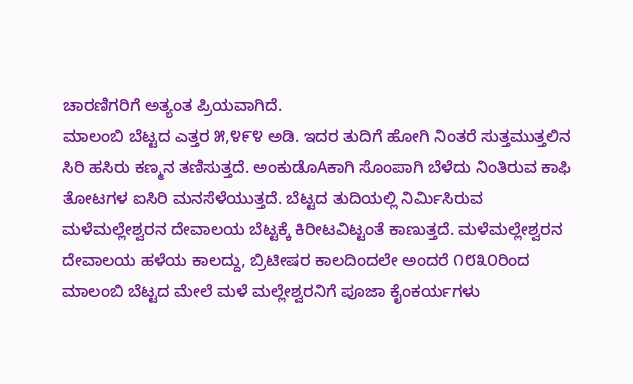ಚಾರಣಿಗರಿಗೆ ಅತ್ಯಂತ ಪ್ರಿಯವಾಗಿದೆ.
ಮಾಲಂಬಿ ಬೆಟ್ಟದ ಎತ್ತರ ೫,೪೯೪ ಅಡಿ. ಇದರ ತುದಿಗೆ ಹೋಗಿ ನಿಂತರೆ ಸುತ್ತಮುತ್ತಲಿನ ಸಿರಿ ಹಸಿರು ಕಣ್ಮನ ತಣಿಸುತ್ತದೆ. ಅಂಕುಡೊAಕಾಗಿ ಸೊಂಪಾಗಿ ಬೆಳೆದು ನಿಂತಿರುವ ಕಾಫಿ ತೋಟಗಳ ಐಸಿರಿ ಮನಸೆಳೆಯುತ್ತದೆ. ಬೆಟ್ಟದ ತುದಿಯಲ್ಲಿ ನಿರ್ಮಿಸಿರುವ ಮಳೆಮಲ್ಲೇಶ್ವರನ ದೇವಾಲಯ ಬೆಟ್ಟಕ್ಕೆ ಕಿರೀಟವಿಟ್ಟಂತೆ ಕಾಣುತ್ತದೆ. ಮಳೆಮಲ್ಲೇಶ್ವರನ ದೇವಾಲಯ ಹಳೆಯ ಕಾಲದ್ದು, ಬ್ರಿಟೀಷರ ಕಾಲದಿಂದಲೇ ಅಂದರೆ ೧೮೩೦ರಿಂದ ಮಾಲಂಬಿ ಬೆಟ್ಟದ ಮೇಲೆ ಮಳೆ ಮಲ್ಲೇಶ್ವರನಿಗೆ ಪೂಜಾ ಕೈಂಕರ್ಯಗಳು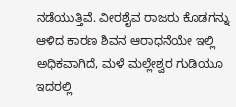ನಡೆಯುತ್ತಿವೆ. ವೀರಶೈವ ರಾಜರು ಕೊಡಗನ್ನು ಆಳಿದ ಕಾರಣ ಶಿವನ ಆರಾಧನೆಯೇ ಇಲ್ಲಿ ಅಧಿಕವಾಗಿದೆ, ಮಳೆ ಮಲ್ಲೇಶ್ವರ ಗುಡಿಯೂ ಇದರಲ್ಲಿ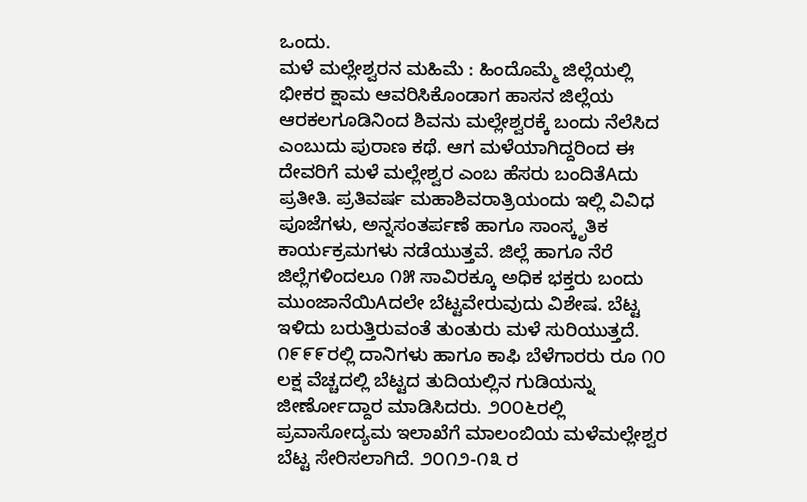ಒಂದು.
ಮಳೆ ಮಲ್ಲೇಶ್ವರನ ಮಹಿಮೆ : ಹಿಂದೊಮ್ಮೆ ಜಿಲ್ಲೆಯಲ್ಲಿ ಭೀಕರ ಕ್ಷಾಮ ಆವರಿಸಿಕೊಂಡಾಗ ಹಾಸನ ಜಿಲ್ಲೆಯ ಆರಕಲಗೂಡಿನಿಂದ ಶಿವನು ಮಲ್ಲೇಶ್ವರಕ್ಕೆ ಬಂದು ನೆಲೆಸಿದ ಎಂಬುದು ಪುರಾಣ ಕಥೆ. ಆಗ ಮಳೆಯಾಗಿದ್ದರಿಂದ ಈ ದೇವರಿಗೆ ಮಳೆ ಮಲ್ಲೇಶ್ವರ ಎಂಬ ಹೆಸರು ಬಂದಿತೆAದು ಪ್ರತೀತಿ. ಪ್ರತಿವರ್ಷ ಮಹಾಶಿವರಾತ್ರಿಯಂದು ಇಲ್ಲಿ ವಿವಿಧ ಪೂಜೆಗಳು, ಅನ್ನಸಂತರ್ಪಣೆ ಹಾಗೂ ಸಾಂಸ್ಕೃತಿಕ ಕಾರ್ಯಕ್ರಮಗಳು ನಡೆಯುತ್ತವೆ. ಜಿಲ್ಲೆ ಹಾಗೂ ನೆರೆ ಜಿಲ್ಲೆಗಳಿಂದಲೂ ೧೫ ಸಾವಿರಕ್ಕೂ ಅಧಿಕ ಭಕ್ತರು ಬಂದು ಮುಂಜಾನೆಯಿAದಲೇ ಬೆಟ್ಟವೇರುವುದು ವಿಶೇಷ. ಬೆಟ್ಟ ಇಳಿದು ಬರುತ್ತಿರುವಂತೆ ತುಂತುರು ಮಳೆ ಸುರಿಯುತ್ತದೆ. ೧೯೯೯ರಲ್ಲಿ ದಾನಿಗಳು ಹಾಗೂ ಕಾಫಿ ಬೆಳೆಗಾರರು ರೂ ೧೦ ಲಕ್ಷ ವೆಚ್ಚದಲ್ಲಿ ಬೆಟ್ಟದ ತುದಿಯಲ್ಲಿನ ಗುಡಿಯನ್ನು ಜೀರ್ಣೋದ್ದಾರ ಮಾಡಿಸಿದರು. ೨೦೦೬ರಲ್ಲಿ ಪ್ರವಾಸೋದ್ಯಮ ಇಲಾಖೆಗೆ ಮಾಲಂಬಿಯ ಮಳೆಮಲ್ಲೇಶ್ವರ ಬೆಟ್ಟ ಸೇರಿಸಲಾಗಿದೆ. ೨೦೧೨-೧೩ ರ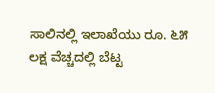ಸಾಲಿನಲ್ಲಿ ಇಲಾಖೆಯು ರೂ. ೬೫ ಲಕ್ಷ ವೆಚ್ಚದಲ್ಲಿ ಬೆಟ್ಟ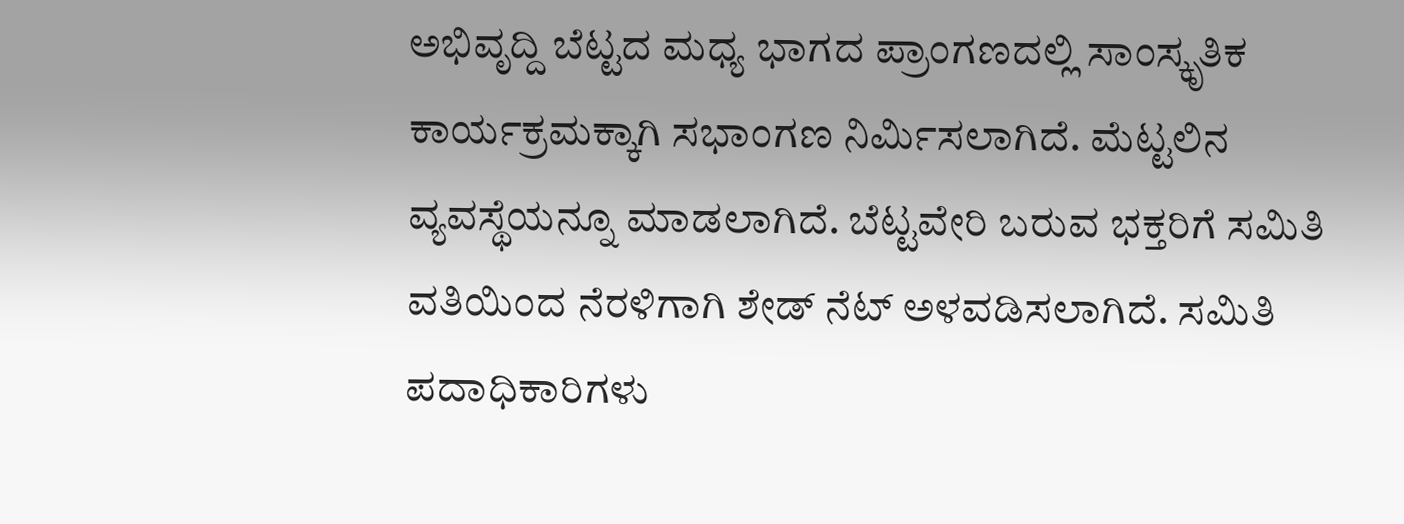ಅಭಿವೃದ್ದಿ ಬೆಟ್ಟದ ಮಧ್ಯ ಭಾಗದ ಪ್ರಾಂಗಣದಲ್ಲಿ ಸಾಂಸ್ಕೃತಿಕ ಕಾರ್ಯಕ್ರಮಕ್ಕಾಗಿ ಸಭಾಂಗಣ ನಿರ್ಮಿಸಲಾಗಿದೆ. ಮೆಟ್ಟಲಿನ ವ್ಯವಸ್ಥೆಯನ್ನೂ ಮಾಡಲಾಗಿದೆ. ಬೆಟ್ಟವೇರಿ ಬರುವ ಭಕ್ತರಿಗೆ ಸಮಿತಿ ವತಿಯಿಂದ ನೆರಳಿಗಾಗಿ ಶೇಡ್ ನೆಟ್ ಅಳವಡಿಸಲಾಗಿದೆ. ಸಮಿತಿ ಪದಾಧಿಕಾರಿಗಳು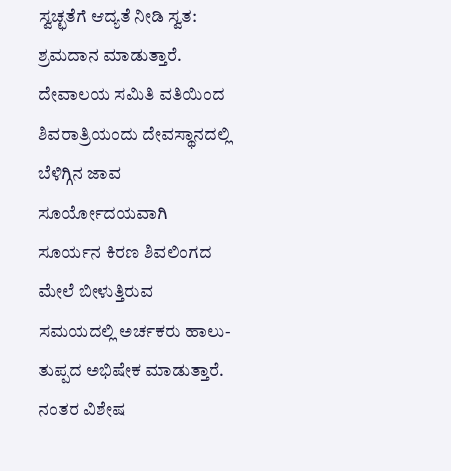ಸ್ವಚ್ಛತೆಗೆ ಆದ್ಯತೆ ನೀಡಿ ಸ್ವತ: ಶ್ರಮದಾನ ಮಾಡುತ್ತಾರೆ. ದೇವಾಲಯ ಸಮಿತಿ ವತಿಯಿಂದ ಶಿವರಾತ್ರಿಯಂದು ದೇವಸ್ಥಾನದಲ್ಲಿ ಬೆಳಿಗ್ಗಿನ ಜಾವ ಸೂರ್ಯೋದಯವಾಗಿ ಸೂರ್ಯನ ಕಿರಣ ಶಿವಲಿಂಗದ ಮೇಲೆ ಬೀಳುತ್ತಿರುವ ಸಮಯದಲ್ಲಿ ಅರ್ಚಕರು ಹಾಲು-ತುಪ್ಪದ ಅಭಿಷೇಕ ಮಾಡುತ್ತಾರೆ. ನಂತರ ವಿಶೇಷ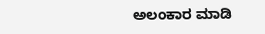ಅಲಂಕಾರ ಮಾಡಿ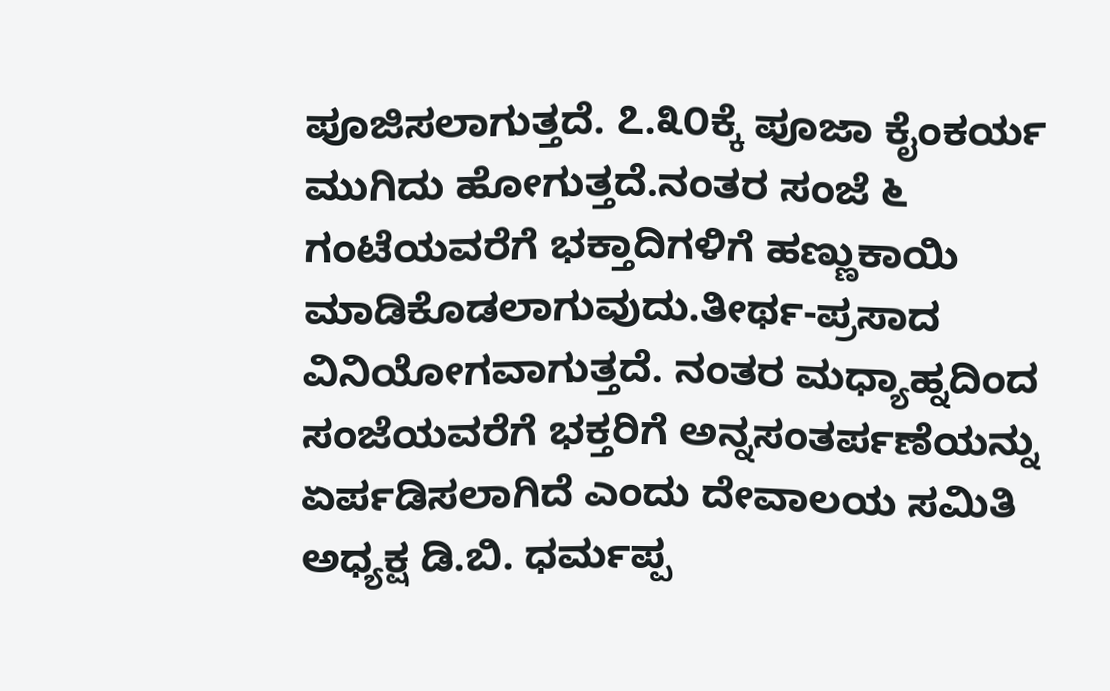ಪೂಜಿಸಲಾಗುತ್ತದೆ. ೭.೩೦ಕ್ಕೆ ಪೂಜಾ ಕೈಂಕರ್ಯ ಮುಗಿದು ಹೋಗುತ್ತದೆ.ನಂತರ ಸಂಜೆ ೬ ಗಂಟೆಯವರೆಗೆ ಭಕ್ತಾದಿಗಳಿಗೆ ಹಣ್ಣುಕಾಯಿ ಮಾಡಿಕೊಡಲಾಗುವುದು.ತೀರ್ಥ-ಪ್ರಸಾದ ವಿನಿಯೋಗವಾಗುತ್ತದೆ. ನಂತರ ಮಧ್ಯಾಹ್ನದಿಂದ ಸಂಜೆಯವರೆಗೆ ಭಕ್ತರಿಗೆ ಅನ್ನಸಂತರ್ಪಣೆಯನ್ನು ಏರ್ಪಡಿಸಲಾಗಿದೆ ಎಂದು ದೇವಾಲಯ ಸಮಿತಿ ಅಧ್ಯಕ್ಷ ಡಿ.ಬಿ. ಧರ್ಮಪ್ಪ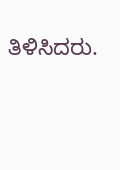ತಿಳಿಸಿದರು.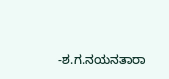-ಶ.ಗ.ನಯನತಾರಾ